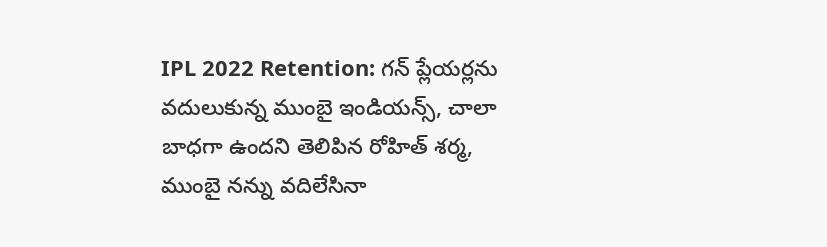IPL 2022 Retention: గన్ ప్లేయర్లను వదులుకున్న ముంబై ఇండియన్స్, చాలా బాధగా ఉందని తెలిపిన రోహిత్ శర్మ, ముంబై నన్ను వదిలేసినా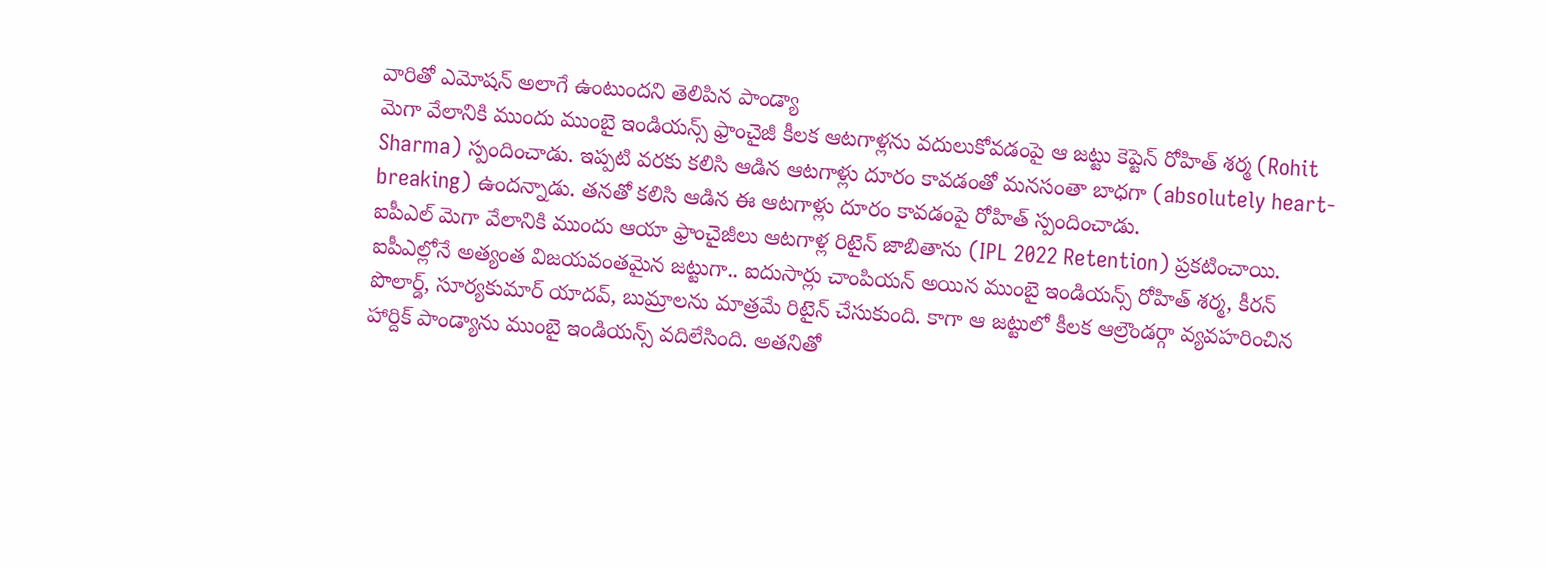వారితో ఎమోషన్ అలాగే ఉంటుందని తెలిపిన పాండ్యా
మెగా వేలానికి ముందు ముంబై ఇండియన్స్ ఫ్రాంచైజీ కీలక ఆటగాళ్లను వదులుకోవడంపై ఆ జట్టు కెప్టెన్ రోహిత్ శర్మ (Rohit Sharma) స్పందించాడు. ఇప్పటి వరకు కలిసి ఆడిన ఆటగాళ్లు దూరం కావడంతో మనసంతా బాధగా (absolutely heart-breaking) ఉందన్నాడు. తనతో కలిసి ఆడిన ఈ ఆటగాళ్లు దూరం కావడంపై రోహిత్ స్పందించాడు.
ఐపీఎల్ మెగా వేలానికి ముందు ఆయా ఫ్రాంచైజీలు ఆటగాళ్ల రిటైన్ జాబితాను (IPL 2022 Retention) ప్రకటించాయి. ఐపీఎల్లోనే అత్యంత విజయవంతమైన జట్టుగా.. ఐదుసార్లు చాంపియన్ అయిన ముంబై ఇండియన్స్ రోహిత్ శర్మ, కీరన్ పొలార్డ్, సూర్యకుమార్ యాదవ్, బుమ్రాలను మాత్రమే రిటైన్ చేసుకుంది. కాగా ఆ జట్టులో కీలక ఆల్రౌండర్గా వ్యవహరించిన హార్దిక్ పాండ్యాను ముంబై ఇండియన్స్ వదిలేసింది. అతనితో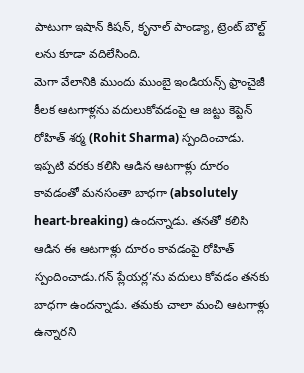పాటుగా ఇషాన్ కిషన్, కృనాల్ పాండ్యా, ట్రెంట్ బౌల్ట్ లను కూడా వదిలేసింది.
మెగా వేలానికి ముందు ముంబై ఇండియన్స్ ఫ్రాంచైజీ కీలక ఆటగాళ్లను వదులుకోవడంపై ఆ జట్టు కెప్టెన్ రోహిత్ శర్మ (Rohit Sharma) స్పందించాడు. ఇప్పటి వరకు కలిసి ఆడిన ఆటగాళ్లు దూరం కావడంతో మనసంతా బాధగా (absolutely heart-breaking) ఉందన్నాడు. తనతో కలిసి ఆడిన ఈ ఆటగాళ్లు దూరం కావడంపై రోహిత్ స్పందించాడు.గన్ ప్లేయర్ల’ను వదులు కోవడం తనకు బాధగా ఉందన్నాడు. తమకు చాలా మంచి ఆటగాళ్లు ఉన్నారని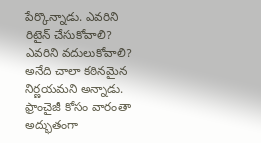పేర్కొన్నాడు. ఎవరిని రిటైన్ చేసుకోవాలి? ఎవరిని వదులుకోవాలి? అనేది చాలా కఠినమైన నిర్ణయమని అన్నాడు.
ఫ్రాంచైజీ కోసం వారంతా అద్భుతంగా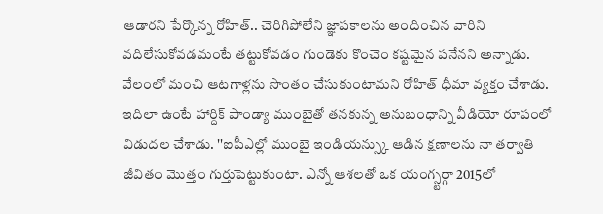ఆడారని పేర్కొన్న రోహిత్.. చెరిగిపోలేని జ్ఞాపకాలను అందించిన వారిని వదిలేసుకోవడమంటే తట్టుకోవడం గుండెకు కొంచెం కష్టమైన పనేనని అన్నాడు. వేలంలో మంచి ఆటగాళ్లను సొంతం చేసుకుంటామని రోహిత్ ధీమా వ్యక్తం చేశాడు.
ఇదిలా ఉంటే హార్దిక్ పాండ్యా ముంబైతో తనకున్న అనుబంధాన్ని వీడియో రూపంలో విడుదల చేశాడు. ''ఐపీఎల్లో ముంబై ఇండియన్స్కు ఆడిన క్షణాలను నా తర్వాతి జీవితం మొత్తం గుర్తుపెట్టుకుంటా. ఎన్నో ఆశలతో ఒక యంగ్స్టర్గా 2015లో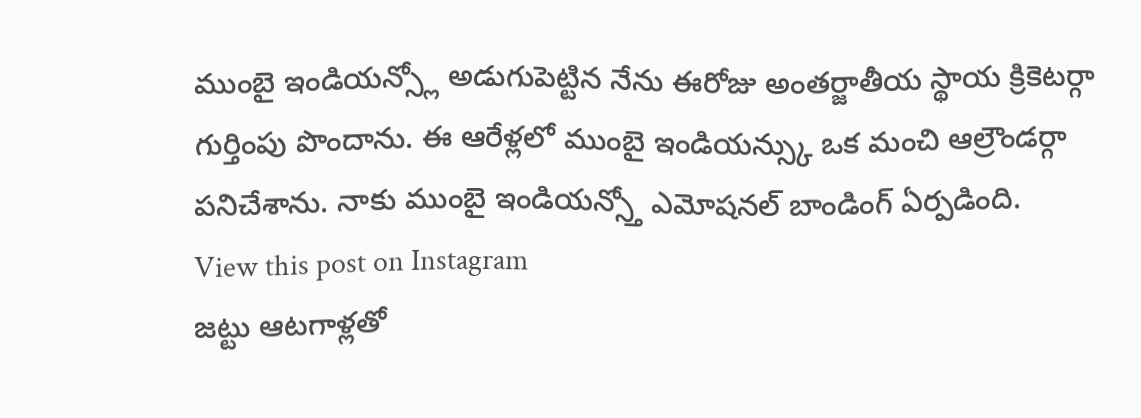ముంబై ఇండియన్స్లో అడుగుపెట్టిన నేను ఈరోజు అంతర్జాతీయ స్థాయ క్రికెటర్గా గుర్తింపు పొందాను. ఈ ఆరేళ్లలో ముంబై ఇండియన్స్కు ఒక మంచి ఆల్రౌండర్గా పనిచేశాను. నాకు ముంబై ఇండియన్స్తో ఎమోషనల్ బాండింగ్ ఏర్పడింది.
View this post on Instagram
జట్టు ఆటగాళ్లతో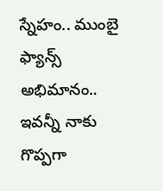స్నేహం.. ముంబై ఫ్యాన్స్ అభిమానం.. ఇవన్నీ నాకు గొప్పగా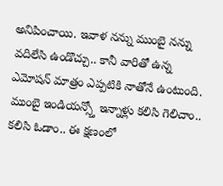అనిపించాయి. ఇవాళ నన్ను ముంబై నన్ను వదిలేసి ఉండొచ్చు.. కానీ వారితో ఉన్న ఎమోషన్ మాత్రం ఎప్పటికి నాతోనే ఉంటుంది. ముంబై ఇండియన్స్తో ఇన్నాళ్లు కలిసి గెలిచాం.. కలిసి ఓడాం.. ఈ క్షణంలో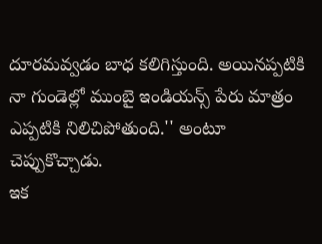దూరమవ్వడం బాధ కలిగిస్తుంది. అయినప్పటికి నా గుండెల్లో ముంబై ఇండియన్స్ పేరు మాత్రం ఎప్పటికి నిలిచిపోతుంది.'' అంటూ చెప్పుకొచ్చాడు.
ఇక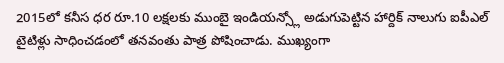2015లో కనీస ధర రూ.10 లక్షలకు ముంబై ఇండియన్స్లో అడుగుపెట్టిన హార్దిక్ నాలుగు ఐపీఎల్ టైటిళ్లు సాధించడంలో తనవంతు పాత్ర పోషించాడు. ముఖ్యంగా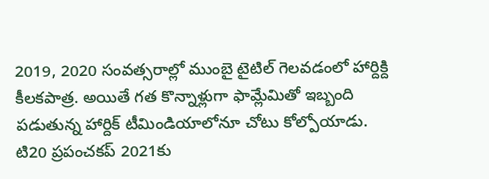2019, 2020 సంవత్సరాల్లో ముంబై టైటిల్ గెలవడంలో హార్దిక్ది కీలకపాత్ర. అయితే గత కొన్నాళ్లుగా ఫామ్లేమితో ఇబ్బంది పడుతున్న హార్దిక్ టీమిండియాలోనూ చోటు కోల్పోయాడు. టి20 ప్రపంచకప్ 2021కు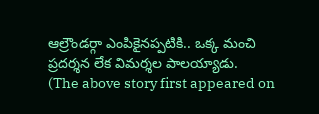ఆల్రౌండర్గా ఎంపికైనప్పటికి.. ఒక్క మంచి ప్రదర్శన లేక విమర్శల పాలయ్యాడు.
(The above story first appeared on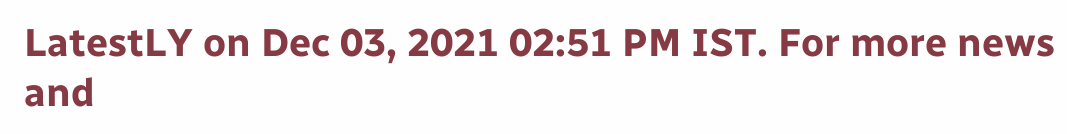LatestLY on Dec 03, 2021 02:51 PM IST. For more news and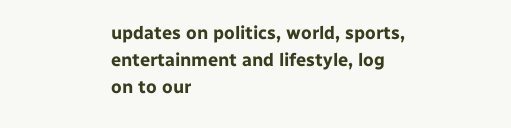updates on politics, world, sports, entertainment and lifestyle, log on to our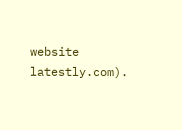website latestly.com).